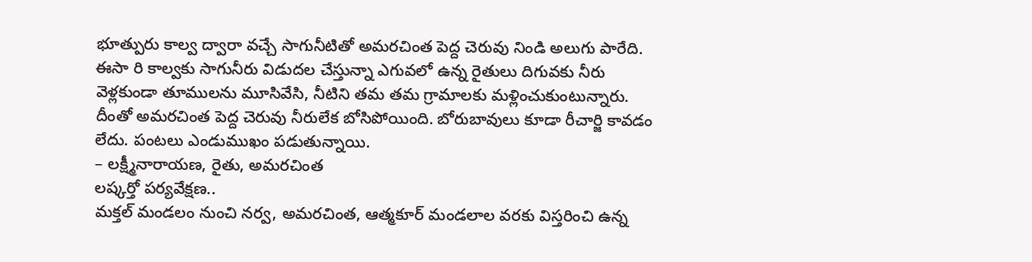భూత్పురు కాల్వ ద్వారా వచ్చే సాగునీటితో అమరచింత పెద్ద చెరువు నిండి అలుగు పారేది. ఈసా రి కాల్వకు సాగునీరు విడుదల చేస్తున్నా ఎగువలో ఉన్న రైతులు దిగువకు నీరు వెళ్లకుండా తూములను మూసివేసి, నీటిని తమ తమ గ్రామాలకు మళ్లించుకుంటున్నారు. దీంతో అమరచింత పెద్ద చెరువు నీరులేక బోసిపోయింది. బోరుబావులు కూడా రీచార్జి కావడం లేదు. పంటలు ఎండుముఖం పడుతున్నాయి.
– లక్ష్మీనారాయణ, రైతు, అమరచింత
లష్కర్తో పర్యవేక్షణ..
మక్తల్ మండలం నుంచి నర్వ, అమరచింత, ఆత్మకూర్ మండలాల వరకు విస్తరించి ఉన్న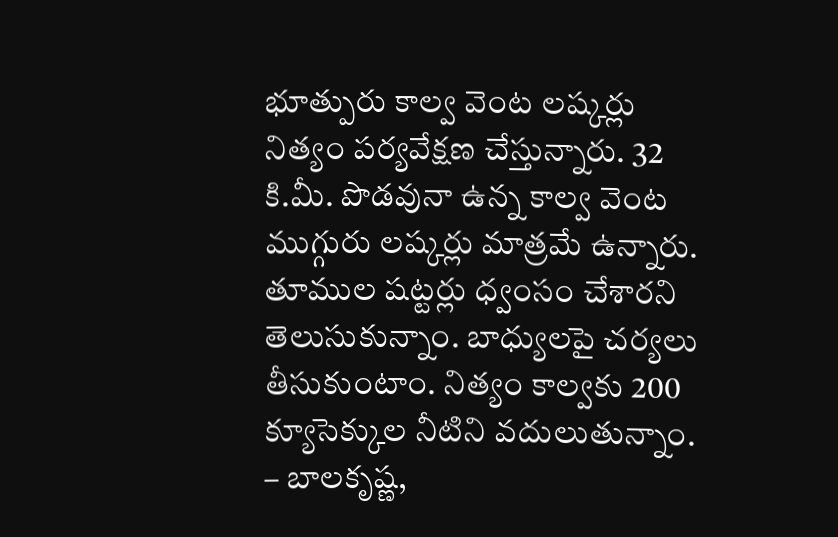భూత్పురు కాల్వ వెంట లష్కర్లు నిత్యం పర్యవేక్షణ చేస్తున్నారు. 32 కి.మీ. పొడవునా ఉన్న కాల్వ వెంట ముగ్గురు లష్కర్లు మాత్రమే ఉన్నారు. తూముల షట్టర్లు ధ్వంసం చేశారని తెలుసుకున్నాం. బాధ్యులపై చర్యలు తీసుకుంటాం. నిత్యం కాల్వకు 200 క్యూసెక్కుల నీటిని వదులుతున్నాం.
– బాలకృష్ణ,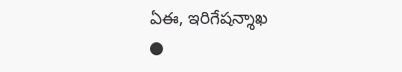ఏఈ, ఇరిగేషన్శాఖ
●